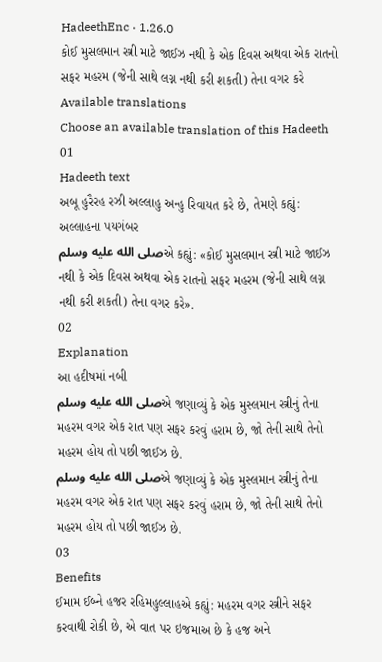HadeethEnc · 1.26.0
કોઈ મુસલમાન સ્ત્રી માટે જાઈઝ નથી કે એક દિવસ અથવા એક રાતનો સફર મહરમ (જેની સાથે લગ્ન નથી કરી શકતી) તેના વગર કરે
Available translations
Choose an available translation of this Hadeeth
01
Hadeeth text
અબૂ હુરૈરહ રઝી અલ્લાહુ અન્હુ રિવાયત કરે છે, તેમણે કહ્યું: અલ્લાહના પયગંબર
صلى الله عليه وسلمએ કહ્યું: «કોઈ મુસલમાન સ્ત્રી માટે જાઈઝ નથી કે એક દિવસ અથવા એક રાતનો સફર મહરમ (જેની સાથે લગ્ન નથી કરી શકતી) તેના વગર કરે».
02
Explanation
આ હદીષમાં નબી
صلى الله عليه وسلمએ જણાવ્યું કે એક મુસ્લમાન સ્ત્રીનું તેના મહરમ વગર એક રાત પણ સફર કરવું હરામ છે, જો તેની સાથે તેનો મહરમ હોય તો પછી જાઈઝ છે.
صلى الله عليه وسلمએ જણાવ્યું કે એક મુસ્લમાન સ્ત્રીનું તેના મહરમ વગર એક રાત પણ સફર કરવું હરામ છે, જો તેની સાથે તેનો મહરમ હોય તો પછી જાઈઝ છે.
03
Benefits
ઈમામ ઈબ્ને હજર રહિમહુલ્લાહએ કહ્યું: મહરમ વગર સ્ત્રીને સફર કરવાથી રોકી છે, એ વાત પર ઇજમાઅ છે કે હજ અને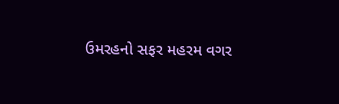ઉમરહનો સફર મહરમ વગર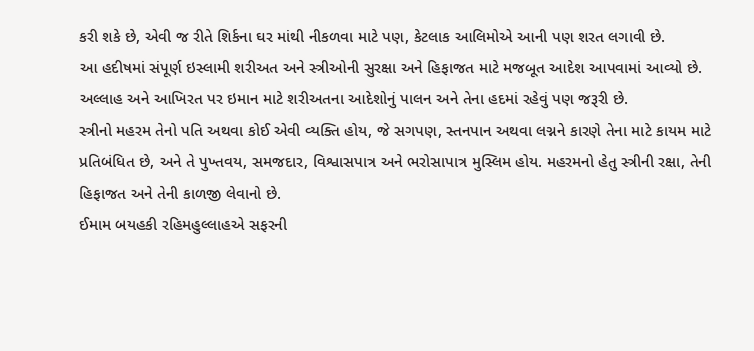કરી શકે છે, એવી જ રીતે શિર્કના ઘર માંથી નીકળવા માટે પણ, કેટલાક આલિમોએ આની પણ શરત લગાવી છે.
આ હદીષમાં સંપૂર્ણ ઇસ્લામી શરીઅત અને સ્ત્રીઓની સુરક્ષા અને હિફાજત માટે મજબૂત આદેશ આપવામાં આવ્યો છે.
અલ્લાહ અને આખિરત પર ઇમાન માટે શરીઅતના આદેશોનું પાલન અને તેના હદમાં રહેવું પણ જરૂરી છે.
સ્ત્રીનો મહરમ તેનો પતિ અથવા કોઈ એવી વ્યક્તિ હોય, જે સગપણ, સ્તનપાન અથવા લગ્નને કારણે તેના માટે કાયમ માટે પ્રતિબંધિત છે, અને તે પુખ્તવય, સમજદાર, વિશ્વાસપાત્ર અને ભરોસાપાત્ર મુસ્લિમ હોય. મહરમનો હેતુ સ્ત્રીની રક્ષા, તેની હિફાજત અને તેની કાળજી લેવાનો છે.
ઈમામ બયહકી રહિમહુલ્લાહએ સફરની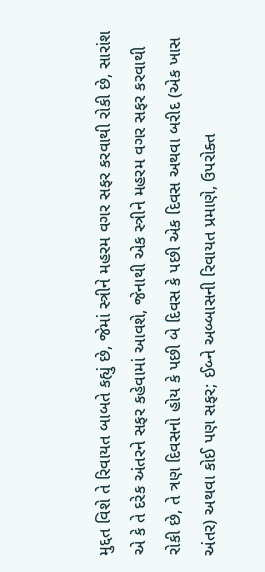મુદ્દત વિશે તે રિવાયત બાબતે કહ્યું છે, જેમાં સ્ત્રીને મહરમ વગર સફર કરવાથી રોકી છે, સારાંશ એ કે તે દરેક અંતરને સફર કહેવામાં આવશે, જેનાથી એક સ્ત્રીને મહરમ વગર સફર કરવાથી રોકી છે, તે ત્રણ દિવસનો હોય કે પછી બે દિવસ કે પછી એક દિવસ અથવા બરીદ (એક ખાસ અંતર) અથવા કોઈ પણ સફર; ઈબ્ને અબ્બાસની રિવાયત પ્રમાણે, ઉપરોક્ત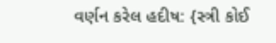વર્ણન કરેલ હદીષ: {સ્ત્રી કોઈ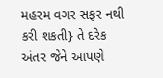મહરમ વગર સફર નથી કરી શકતી} તે દરેક અંતર જેને આપણે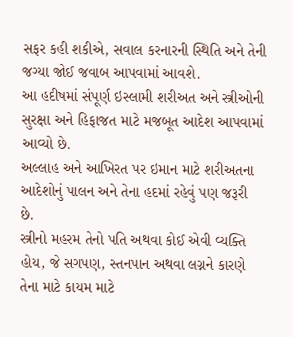સફર કહી શકીએ, સવાલ કરનારની સ્થિતિ અને તેની જગ્યા જોઈ જવાબ આપવામાં આવશે.
આ હદીષમાં સંપૂર્ણ ઇસ્લામી શરીઅત અને સ્ત્રીઓની સુરક્ષા અને હિફાજત માટે મજબૂત આદેશ આપવામાં આવ્યો છે.
અલ્લાહ અને આખિરત પર ઇમાન માટે શરીઅતના આદેશોનું પાલન અને તેના હદમાં રહેવું પણ જરૂરી છે.
સ્ત્રીનો મહરમ તેનો પતિ અથવા કોઈ એવી વ્યક્તિ હોય, જે સગપણ, સ્તનપાન અથવા લગ્નને કારણે તેના માટે કાયમ માટે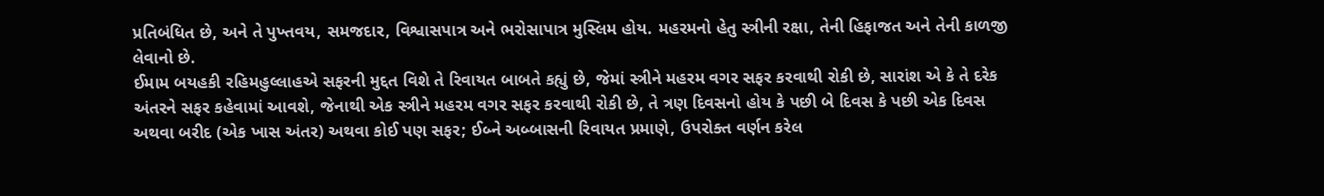પ્રતિબંધિત છે, અને તે પુખ્તવય, સમજદાર, વિશ્વાસપાત્ર અને ભરોસાપાત્ર મુસ્લિમ હોય. મહરમનો હેતુ સ્ત્રીની રક્ષા, તેની હિફાજત અને તેની કાળજી લેવાનો છે.
ઈમામ બયહકી રહિમહુલ્લાહએ સફરની મુદ્દત વિશે તે રિવાયત બાબતે કહ્યું છે, જેમાં સ્ત્રીને મહરમ વગર સફર કરવાથી રોકી છે, સારાંશ એ કે તે દરેક અંતરને સફર કહેવામાં આવશે, જેનાથી એક સ્ત્રીને મહરમ વગર સફર કરવાથી રોકી છે, તે ત્રણ દિવસનો હોય કે પછી બે દિવસ કે પછી એક દિવસ અથવા બરીદ (એક ખાસ અંતર) અથવા કોઈ પણ સફર; ઈબ્ને અબ્બાસની રિવાયત પ્રમાણે, ઉપરોક્ત વર્ણન કરેલ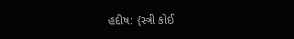હદીષ: {સ્ત્રી કોઈ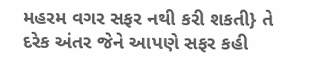મહરમ વગર સફર નથી કરી શકતી} તે દરેક અંતર જેને આપણે સફર કહી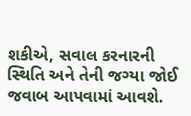શકીએ, સવાલ કરનારની સ્થિતિ અને તેની જગ્યા જોઈ જવાબ આપવામાં આવશે.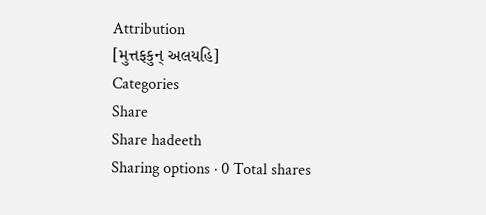Attribution
[મુત્તફકુન્ અલયહિ]
Categories
Share
Share hadeeth
Sharing options · 0 Total shares